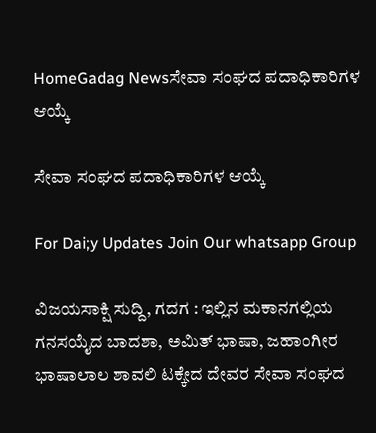HomeGadag Newsಸೇವಾ ಸಂಘದ ಪದಾಧಿಕಾರಿಗಳ ಆಯ್ಕೆ

ಸೇವಾ ಸಂಘದ ಪದಾಧಿಕಾರಿಗಳ ಆಯ್ಕೆ

For Dai;y Updates Join Our whatsapp Group

ವಿಜಯಸಾಕ್ಷಿ ಸುದ್ದಿ, ಗದಗ : ಇಲ್ಲಿನ ಮಕಾನಗಲ್ಲಿಯ ಗನಸಯೈದ ಬಾದಶಾ, ಅಮಿತ್ ಭಾಷಾ, ಜಹಾಂಗೀರ ಭಾಷಾಲಾಲ ಶಾವಲಿ ಟಕ್ಕೇದ ದೇವರ ಸೇವಾ ಸಂಘದ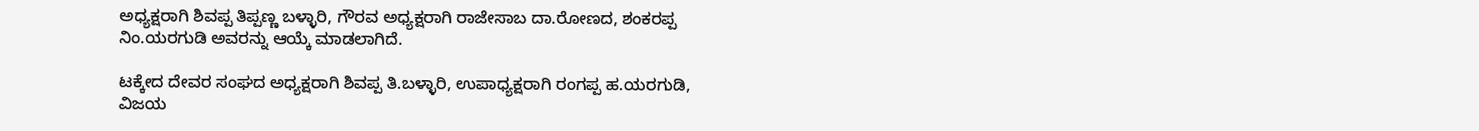ಅಧ್ಯಕ್ಷರಾಗಿ ಶಿವಪ್ಪ ತಿಪ್ಪಣ್ಣ ಬಳ್ಳಾರಿ, ಗೌರವ ಅಧ್ಯಕ್ಷರಾಗಿ ರಾಜೇಸಾಬ ದಾ.ರೋಣದ, ಶಂಕರಪ್ಪ ನಿಂ.ಯರಗುಡಿ ಅವರನ್ನು ಆಯ್ಕೆ ಮಾಡಲಾಗಿದೆ.

ಟಕ್ಕೇದ ದೇವರ ಸಂಘದ ಅಧ್ಯಕ್ಷರಾಗಿ ಶಿವಪ್ಪ ತಿ.ಬಳ್ಳಾರಿ, ಉಪಾಧ್ಯಕ್ಷರಾಗಿ ರಂಗಪ್ಪ ಹ.ಯರಗುಡಿ, ವಿಜಯ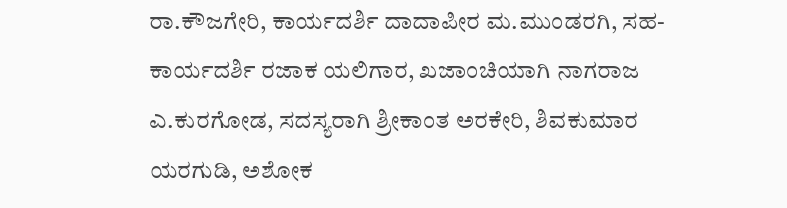ರಾ.ಕೌಜಗೇರಿ, ಕಾರ್ಯದರ್ಶಿ ದಾದಾಪೀರ ಮ.ಮುಂಡರಗಿ, ಸಹ-ಕಾರ್ಯದರ್ಶಿ ರಜಾಕ ಯಲಿಗಾರ, ಖಜಾಂಚಿಯಾಗಿ ನಾಗರಾಜ ಎ.ಕುರಗೋಡ, ಸದಸ್ಯರಾಗಿ ಶ್ರೀಕಾಂತ ಅರಕೇರಿ, ಶಿವಕುಮಾರ ಯರಗುಡಿ, ಅಶೋಕ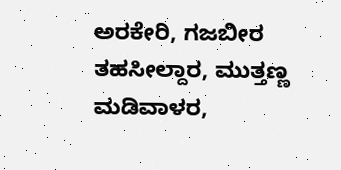ಅರಕೇರಿ, ಗಜಬೀರ ತಹಸೀಲ್ದಾರ, ಮುತ್ತಣ್ಣ ಮಡಿವಾಳರ,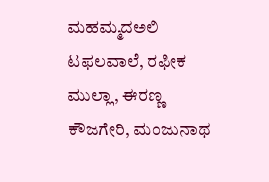ಮಹಮ್ಮದಅಲಿ ಟಫಲವಾಲೆ, ರಫೀಕ ಮುಲ್ಲಾ, ಈರಣ್ಣ ಕೌಜಗೇರಿ, ಮಂಜುನಾಥ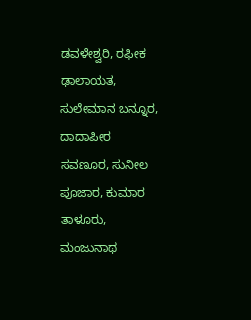ಡವಳೇಶ್ವರಿ, ರಫೀಕ ಢಾಲಾಯತ, ಸುಲೇಮಾನ ಬನ್ನೂರ, ದಾದಾಪೀರ ಸವಣೂರ, ಸುನೀಲ ಪೂಜಾರ, ಕುಮಾರ ತಾಳೂರು, ಮಂಜುನಾಥ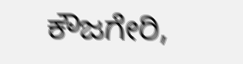ಕೌಜಗೇರಿ,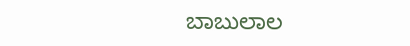ಬಾಬುಲಾಲ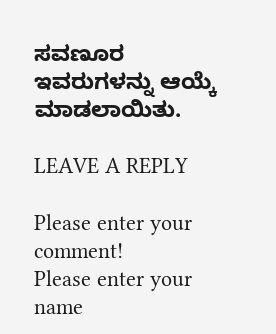ಸವಣೂರ ಇವರುಗಳನ್ನು ಆಯ್ಕೆ ಮಾಡಲಾಯಿತು.

LEAVE A REPLY

Please enter your comment!
Please enter your name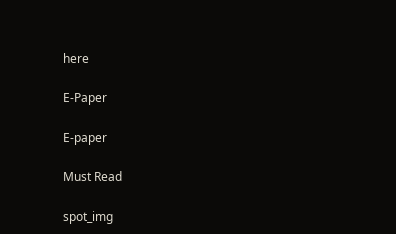here

E-Paper

E-paper

Must Read

spot_img